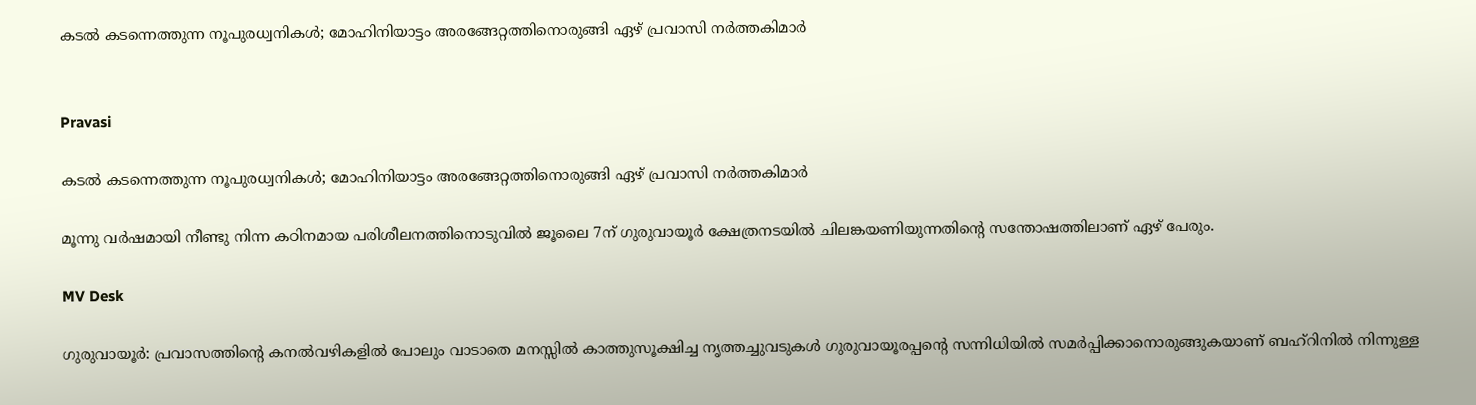കടൽ കടന്നെത്തുന്ന നൂപുരധ്വനികൾ; മോഹിനിയാട്ടം അരങ്ങേറ്റത്തിനൊരുങ്ങി ഏഴ് പ്രവാസി നർത്തകിമാർ‌


Pravasi

കടൽ കടന്നെത്തുന്ന നൂപുരധ്വനികൾ; മോഹിനിയാട്ടം അരങ്ങേറ്റത്തിനൊരുങ്ങി ഏഴ് പ്രവാസി നർത്തകിമാർ‌

മൂന്നു വർഷമായി നീണ്ടു നിന്ന കഠിനമായ പരിശീലനത്തിനൊടുവിൽ ജൂലൈ 7ന് ഗുരുവായൂർ ക്ഷേത്രനടയിൽ ചിലങ്കയണിയുന്നതിന്‍റെ സന്തോഷത്തിലാണ് ഏഴ് പേരും.

MV Desk

ഗുരുവായൂർ: പ്രവാസത്തിന്‍റെ കനൽവഴികളിൽ പോലും വാടാതെ മനസ്സിൽ കാത്തുസൂക്ഷിച്ച നൃത്തച്ചുവടുകൾ ഗുരുവായൂരപ്പന്‍റെ സന്നിധിയിൽ സമർപ്പിക്കാനൊരുങ്ങുകയാണ് ബഹ്റിനിൽ നിന്നുള്ള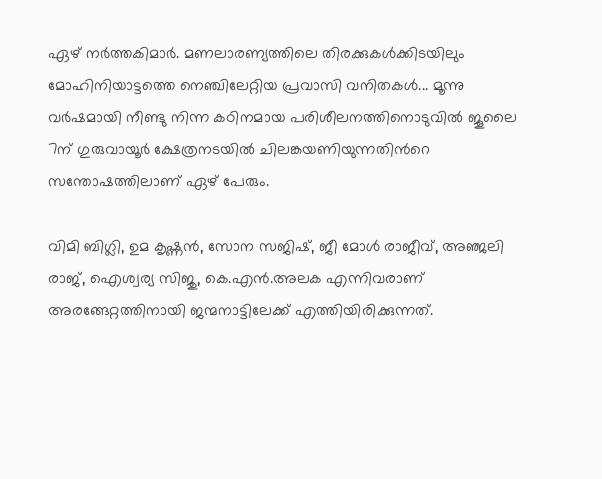ഏഴ് നർത്തകിമാർ. മണലാരണ്യത്തിലെ തിരക്കുകൾക്കിടയിലും മോഹിനിയാട്ടത്തെ നെഞ്ചിലേറ്റിയ പ്രവാസി വനിതകൾ... മൂന്നു വർഷമായി നീണ്ടു നിന്ന കഠിനമായ പരിശീലനത്തിനൊടുവിൽ ജൂലൈ 7ന് ഗുരുവായൂർ ക്ഷേത്രനടയിൽ ചിലങ്കയണിയുന്നതിന്‍റെ സന്തോഷത്തിലാണ് ഏഴ് പേരും.

വിമി ബിഗ്ലി, ഉമ കൃഷ്ണൻ, സോന സജിഷ്, ജീ മോൾ രാജീവ്‌, അഞ്ജലി രാജ്, ഐശ്വര്യ സിജു, കെ.എൻ.അലക എന്നിവരാണ് അരങ്ങേറ്റത്തിനായി ജന്മനാട്ടിലേക്ക് എത്തിയിരിക്കുന്നത്.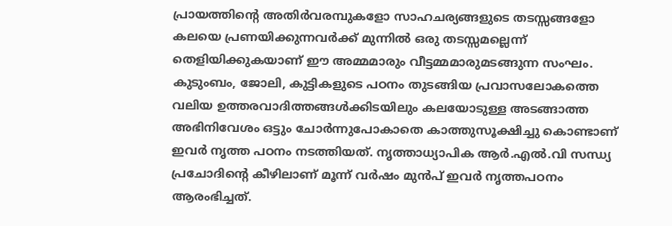പ്രായത്തിന്‍റെ അതിർവരമ്പുകളോ സാഹചര്യങ്ങളുടെ തടസ്സങ്ങളോ കലയെ പ്രണയിക്കുന്നവർക്ക് മുന്നിൽ ഒരു തടസ്സമല്ലെന്ന് തെളിയിക്കുകയാണ് ഈ അമ്മമാരും വീട്ടമ്മമാരുമടങ്ങുന്ന സംഘം. കുടുംബം, ജോലി, കുട്ടികളുടെ പഠനം തുടങ്ങിയ പ്രവാസലോകത്തെ വലിയ ഉത്തരവാദിത്തങ്ങൾക്കിടയിലും കലയോടുള്ള അടങ്ങാത്ത അഭിനിവേശം ഒട്ടും ചോർന്നുപോകാതെ കാത്തുസൂക്ഷിച്ചു കൊണ്ടാണ് ഇവർ നൃത്ത പഠനം നടത്തിയത്. നൃത്താധ്യാപിക ആർ.എൽ.വി സന്ധ്യ പ്രചോദിന്‍റെ കീഴിലാണ് മൂന്ന് വർഷം മുൻപ് ഇവർ നൃത്തപഠനം ആരംഭിച്ചത്.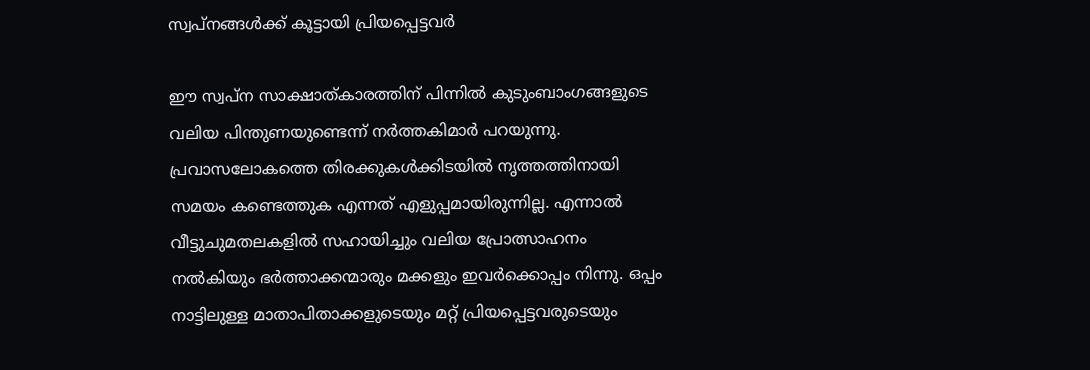സ്വപ്നങ്ങൾക്ക് കൂട്ടായി പ്രിയപ്പെട്ടവർ

ഈ സ്വപ്ന സാക്ഷാത്കാരത്തിന് പിന്നിൽ കുടുംബാംഗങ്ങളുടെ വലിയ പിന്തുണയുണ്ടെന്ന് നർത്തകിമാർ പറയുന്നു. പ്രവാസലോകത്തെ തിരക്കുകൾക്കിടയിൽ നൃത്തത്തിനായി സമയം കണ്ടെത്തുക എന്നത് എളുപ്പമായിരുന്നില്ല. എന്നാൽ വീട്ടുചുമതലകളിൽ സഹായിച്ചും വലിയ പ്രോത്സാഹനം നൽകിയും ഭർത്താക്കന്മാരും മക്കളും ഇവർക്കൊപ്പം നിന്നു. ഒപ്പം നാട്ടിലുള്ള മാതാപിതാക്കളുടെയും മറ്റ് പ്രിയപ്പെട്ടവരുടെയും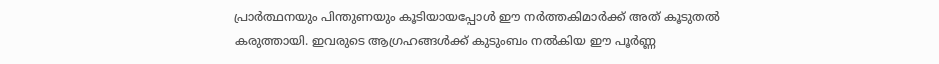പ്രാർത്ഥനയും പിന്തുണയും കൂടിയായപ്പോൾ ഈ നർത്തകിമാർക്ക് അത് കൂടുതൽ കരുത്തായി. ഇവരുടെ ആഗ്രഹങ്ങൾക്ക് കുടുംബം നൽകിയ ഈ പൂർണ്ണ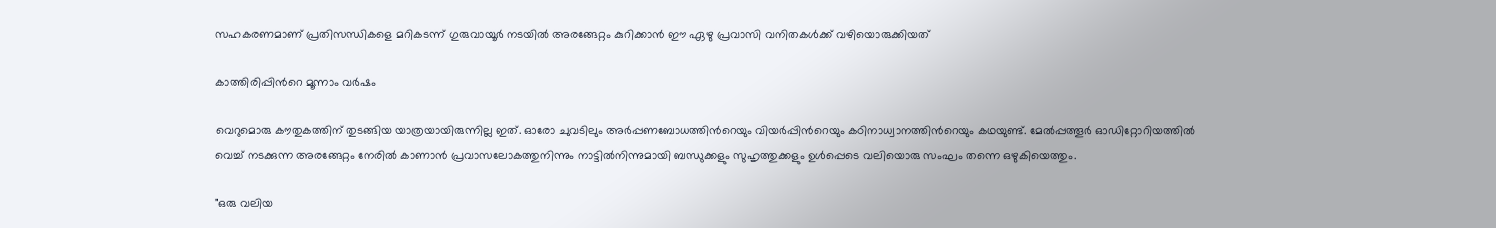സഹകരണമാണ് പ്രതിസന്ധികളെ മറികടന്ന് ഗുരുവായൂർ നടയിൽ അരങ്ങേറ്റം കുറിക്കാൻ ഈ ഏഴു പ്രവാസി വനിതകൾക്ക് വഴിയൊരുക്കിയത്

കാത്തിരിപ്പിന്‍റെ മൂന്നാം വർഷം

വെറുമൊരു കൗതുകത്തിന് തുടങ്ങിയ യാത്രയായിരുന്നില്ല ഇത്. ഓരോ ചുവടിലും അർപ്പണബോധത്തിന്‍റെയും വിയർപ്പിന്‍റെയും കഠിനാധ്വാനത്തിന്‍റെയും കഥയുണ്ട്. മേൽപ്പത്തൂർ ഓഡിറ്റോറിയത്തിൽ വെച്ച് നടക്കുന്ന അരങ്ങേറ്റം നേരിൽ കാണാൻ പ്രവാസലോകത്തുനിന്നും നാട്ടിൽനിന്നുമായി ബന്ധുക്കളും സുഹൃത്തുക്കളും ഉൾപ്പെടെ വലിയൊരു സംഘം തന്നെ ഒഴുകിയെത്തും.

"ഒരു വലിയ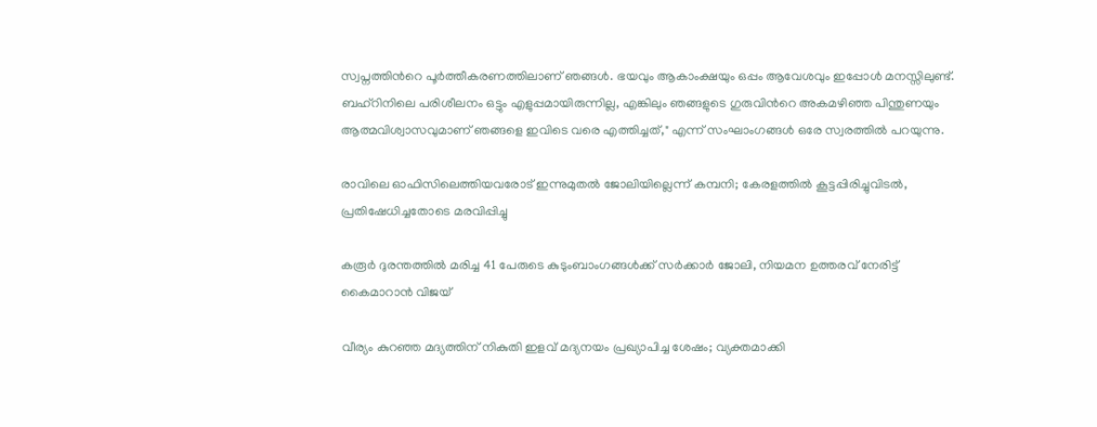സ്വപ്നത്തിന്‍റെ പൂർത്തീകരണത്തിലാണ് ഞങ്ങൾ. ഭയവും ആകാംക്ഷയും ഒപ്പം ആവേശവും ഇപ്പോൾ മനസ്സിലുണ്ട്. ബഹ്റിനിലെ പരിശീലനം ഒട്ടും എളുപ്പമായിരുന്നില്ല, എങ്കിലും ഞങ്ങളുടെ ഗുരുവിന്‍റെ അകമഴിഞ്ഞ പിന്തുണയും ആത്മവിശ്വാസവുമാണ് ഞങ്ങളെ ഇവിടെ വരെ എത്തിച്ചത്," എന്ന് സംഘാംഗങ്ങൾ ഒരേ സ്വരത്തിൽ പറയുന്നു.

രാവിലെ ഓഫിസിലെത്തിയവരോട് ഇന്നുമുതൽ ജോലിയില്ലെന്ന് കമ്പനി; കേരളത്തിൽ കൂട്ടപ്പിരിച്ചുവിടൽ, പ്രതിഷേധിച്ചതോടെ മരവിപ്പിച്ചു

കരൂർ ദുരന്തത്തിൽ മരിച്ച 41 പേരുടെ കുടുംബാംഗങ്ങൾക്ക് സർക്കാർ ജോലി, നിയമന ഉത്തരവ് നേരിട്ട് കൈമാറാൻ വിജയ്

വീര്യം കുറഞ്ഞ മദ്യത്തിന് നികുതി ഇളവ് മദ്യനയം പ്രഖ‍്യാപിച്ച ശേഷം; വ‍്യക്തമാക്കി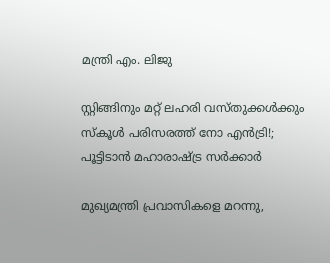മന്ത്രി എം. ലിജു

സ്റ്റിങ്ങിനും മറ്റ് ലഹരി വസ്തുക്കൾക്കും സ്കൂൾ പരിസരത്ത് നോ എൻട്രി!; പൂട്ടിടാൻ മഹാരാഷ്ട്ര സർക്കാർ

മുഖ്യമന്ത്രി പ്രവാസികളെ മറന്നു,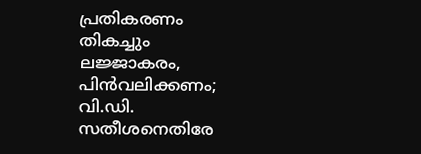പ്രതികരണം തികച്ചും ലജ്ജാകരം, പിൻവലിക്കണം; വി.ഡി. സതീശനെതിരേ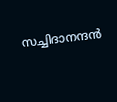സച്ചിദാനന്ദന്‍